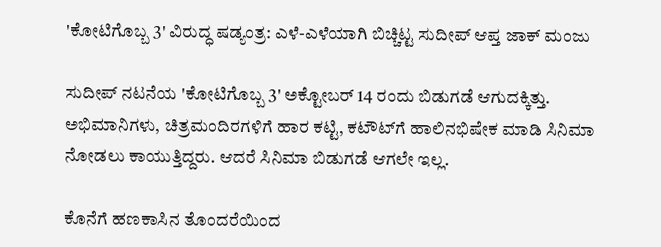'ಕೋಟಿಗೊಬ್ಬ 3' ವಿರುದ್ಧ ಷಡ್ಯಂತ್ರ: ಎಳೆ-ಎಳೆಯಾಗಿ ಬಿಚ್ಚಿಟ್ಟ ಸುದೀಪ್ ಆಪ್ತ ಜಾಕ್ ಮಂಜು

ಸುದೀಪ್ ನಟನೆಯ 'ಕೋಟಿಗೊಬ್ಬ 3' ಅಕ್ಟೋಬರ್ 14 ರಂದು ಬಿಡುಗಡೆ ಆಗುದಕ್ಕಿತ್ತು. ಅಭಿಮಾನಿಗಳು, ಚಿತ್ರಮಂದಿರಗಳಿಗೆ ಹಾರ ಕಟ್ಟಿ, ಕಟೌಟ್‌ಗೆ ಹಾಲಿನಭಿಷೇಕ ಮಾಡಿ ಸಿನಿಮಾ ನೋಡಲು ಕಾಯುತ್ತಿದ್ದರು. ಆದರೆ ಸಿನಿಮಾ ಬಿಡುಗಡೆ ಆಗಲೇ ಇಲ್ಲ.

ಕೊನೆಗೆ ಹಣಕಾಸಿನ ತೊಂದರೆಯಿಂದ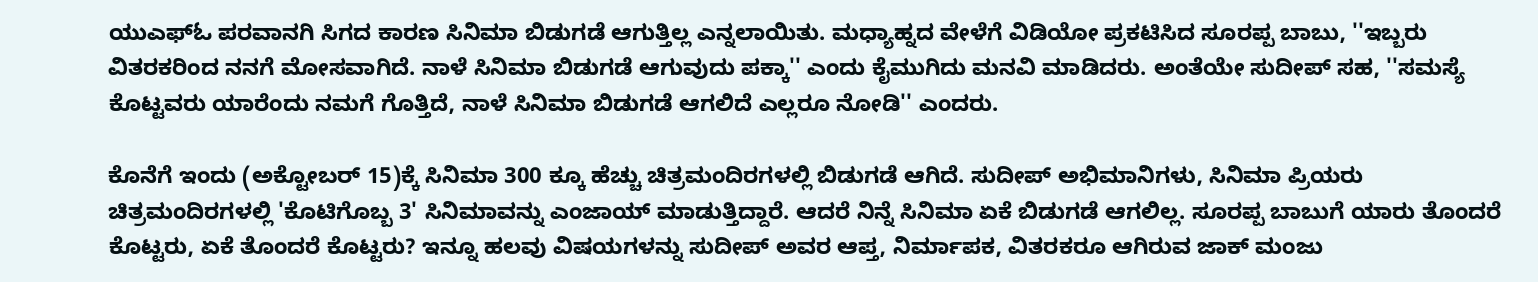ಯುಎಫ್‌ಓ ಪರವಾನಗಿ ಸಿಗದ ಕಾರಣ ಸಿನಿಮಾ ಬಿಡುಗಡೆ ಆಗುತ್ತಿಲ್ಲ ಎನ್ನಲಾಯಿತು. ಮಧ್ಯಾಹ್ನದ ವೇಳೆಗೆ ವಿಡಿಯೋ ಪ್ರಕಟಿಸಿದ ಸೂರಪ್ಪ ಬಾಬು, ''ಇಬ್ಬರು ವಿತರಕರಿಂದ ನನಗೆ ಮೋಸವಾಗಿದೆ. ನಾಳೆ ಸಿನಿಮಾ ಬಿಡುಗಡೆ ಆಗುವುದು ಪಕ್ಕಾ'' ಎಂದು ಕೈಮುಗಿದು ಮನವಿ ಮಾಡಿದರು. ಅಂತೆಯೇ ಸುದೀಪ್ ಸಹ, ''ಸಮಸ್ಯೆ ಕೊಟ್ಟವರು ಯಾರೆಂದು ನಮಗೆ ಗೊತ್ತಿದೆ, ನಾಳೆ ಸಿನಿಮಾ ಬಿಡುಗಡೆ ಆಗಲಿದೆ ಎಲ್ಲರೂ ನೋಡಿ'' ಎಂದರು.

ಕೊನೆಗೆ ಇಂದು (ಅಕ್ಟೋಬರ್ 15)ಕ್ಕೆ ಸಿನಿಮಾ 300 ಕ್ಕೂ ಹೆಚ್ಚು ಚಿತ್ರಮಂದಿರಗಳಲ್ಲಿ ಬಿಡುಗಡೆ ಆಗಿದೆ. ಸುದೀಪ್ ಅಭಿಮಾನಿಗಳು, ಸಿನಿಮಾ ಪ್ರಿಯರು ಚಿತ್ರಮಂದಿರಗಳಲ್ಲಿ 'ಕೊಟಿಗೊಬ್ಬ 3' ಸಿನಿಮಾವನ್ನು ಎಂಜಾಯ್ ಮಾಡುತ್ತಿದ್ದಾರೆ. ಆದರೆ ನಿನ್ನೆ ಸಿನಿಮಾ ಏಕೆ ಬಿಡುಗಡೆ ಆಗಲಿಲ್ಲ. ಸೂರಪ್ಪ ಬಾಬುಗೆ ಯಾರು ತೊಂದರೆ ಕೊಟ್ಟರು, ಏಕೆ ತೊಂದರೆ ಕೊಟ್ಟರು? ಇನ್ನೂ ಹಲವು ವಿಷಯಗಳನ್ನು ಸುದೀಪ್ ಅವರ ಆಪ್ತ, ನಿರ್ಮಾಪಕ, ವಿತರಕರೂ ಆಗಿರುವ ಜಾಕ್ ಮಂಜು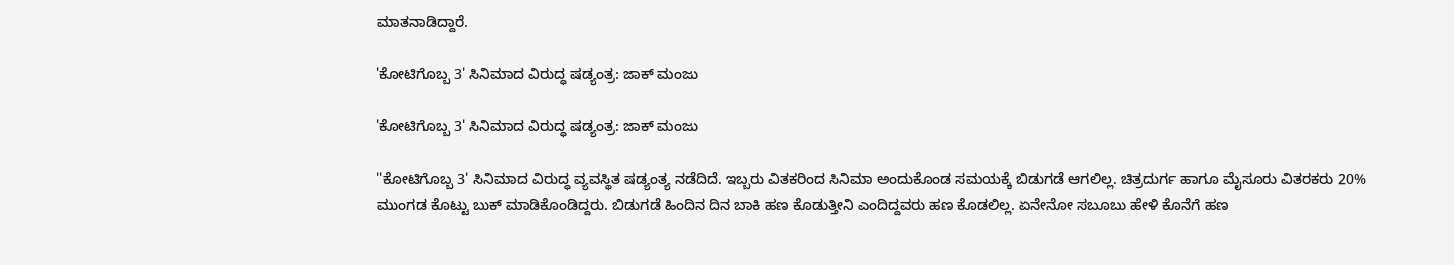ಮಾತನಾಡಿದ್ದಾರೆ.

'ಕೋಟಿಗೊಬ್ಬ 3' ಸಿನಿಮಾದ ವಿರುದ್ಧ ಷಡ್ಯಂತ್ರ: ಜಾಕ್ ಮಂಜು

'ಕೋಟಿಗೊಬ್ಬ 3' ಸಿನಿಮಾದ ವಿರುದ್ಧ ಷಡ್ಯಂತ್ರ: ಜಾಕ್ ಮಂಜು

''ಕೋಟಿಗೊಬ್ಬ 3' ಸಿನಿಮಾದ ವಿರುದ್ಧ ವ್ಯವಸ್ಥಿತ ಷಡ್ಯಂತ್ಯ ನಡೆದಿದೆ. ಇಬ್ಬರು ವಿತಕರಿಂದ ಸಿನಿಮಾ ಅಂದುಕೊಂಡ ಸಮಯಕ್ಕೆ ಬಿಡುಗಡೆ ಆಗಲಿಲ್ಲ. ಚಿತ್ರದುರ್ಗ ಹಾಗೂ ಮೈಸೂರು ವಿತರಕರು 20% ಮುಂಗಡ ಕೊಟ್ಟು ಬುಕ್ ಮಾಡಿಕೊಂಡಿದ್ದರು. ಬಿಡುಗಡೆ ಹಿಂದಿನ ದಿನ ಬಾಕಿ ಹಣ ಕೊಡುತ್ತೀನಿ ಎಂದಿದ್ದವರು ಹಣ ಕೊಡಲಿಲ್ಲ. ಏನೇನೋ ಸಬೂಬು ಹೇಳಿ ಕೊನೆಗೆ ಹಣ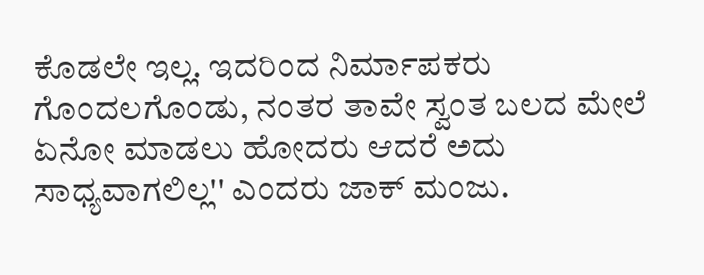ಕೊಡಲೇ ಇಲ್ಲ. ಇದರಿಂದ ನಿರ್ಮಾಪಕರು ಗೊಂದಲಗೊಂಡು, ನಂತರ ತಾವೇ ಸ್ವಂತ ಬಲದ ಮೇಲೆ ಏನೋ ಮಾಡಲು ಹೋದರು ಆದರೆ ಅದು ಸಾಧ್ಯವಾಗಲಿಲ್ಲ'' ಎಂದರು ಜಾಕ್ ಮಂಜು.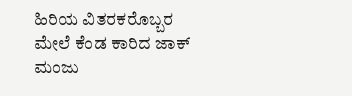ಹಿರಿಯ ವಿತರಕರೊಬ್ಬರ ಮೇಲೆ ಕೆಂಡ ಕಾರಿದ ಜಾಕ್ ಮಂಜು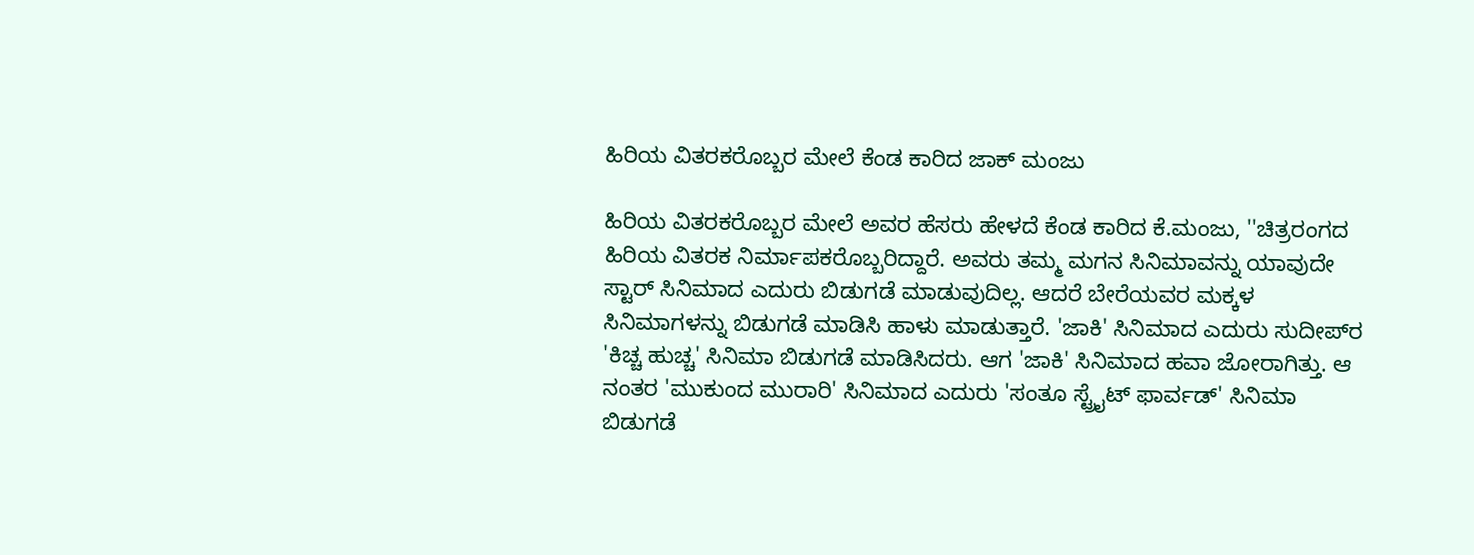ಹಿರಿಯ ವಿತರಕರೊಬ್ಬರ ಮೇಲೆ ಕೆಂಡ ಕಾರಿದ ಜಾಕ್ ಮಂಜು

ಹಿರಿಯ ವಿತರಕರೊಬ್ಬರ ಮೇಲೆ ಅವರ ಹೆಸರು ಹೇಳದೆ ಕೆಂಡ ಕಾರಿದ ಕೆ.ಮಂಜು, ''ಚಿತ್ರರಂಗದ ಹಿರಿಯ ವಿತರಕ ನಿರ್ಮಾಪಕರೊಬ್ಬರಿದ್ದಾರೆ. ಅವರು ತಮ್ಮ ಮಗನ ಸಿನಿಮಾವನ್ನು ಯಾವುದೇ ಸ್ಟಾರ್ ಸಿನಿಮಾದ ಎದುರು ಬಿಡುಗಡೆ ಮಾಡುವುದಿಲ್ಲ. ಆದರೆ ಬೇರೆಯವರ ಮಕ್ಕಳ ಸಿನಿಮಾಗಳನ್ನು ಬಿಡುಗಡೆ ಮಾಡಿಸಿ ಹಾಳು ಮಾಡುತ್ತಾರೆ. 'ಜಾಕಿ' ಸಿನಿಮಾದ ಎದುರು ಸುದೀಪ್‌ರ 'ಕಿಚ್ಚ ಹುಚ್ಚ' ಸಿನಿಮಾ ಬಿಡುಗಡೆ ಮಾಡಿಸಿದರು. ಆಗ 'ಜಾಕಿ' ಸಿನಿಮಾದ ಹವಾ ಜೋರಾಗಿತ್ತು. ಆ ನಂತರ 'ಮುಕುಂದ ಮುರಾರಿ' ಸಿನಿಮಾದ ಎದುರು 'ಸಂತೂ ಸ್ಟ್ರೈಟ್ ಫಾರ್ವಡ್' ಸಿನಿಮಾ ಬಿಡುಗಡೆ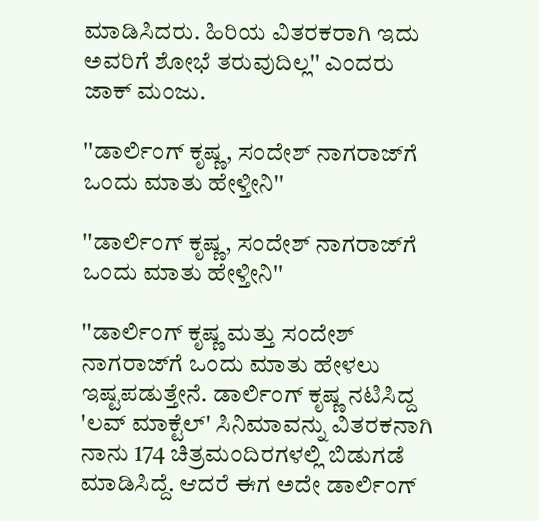ಮಾಡಿಸಿದರು. ಹಿರಿಯ ವಿತರಕರಾಗಿ ಇದು ಅವರಿಗೆ ಶೋಭೆ ತರುವುದಿಲ್ಲ'' ಎಂದರು ಜಾಕ್ ಮಂಜು.

''ಡಾರ್ಲಿಂಗ್ ಕೃಷ್ಣ, ಸಂದೇಶ್ ನಾಗರಾಜ್‌ಗೆ ಒಂದು ಮಾತು ಹೇಳ್ತೀನಿ''

''ಡಾರ್ಲಿಂಗ್ ಕೃಷ್ಣ, ಸಂದೇಶ್ ನಾಗರಾಜ್‌ಗೆ ಒಂದು ಮಾತು ಹೇಳ್ತೀನಿ''

''ಡಾರ್ಲಿಂಗ್ ಕೃಷ್ಣ ಮತ್ತು ಸಂದೇಶ್ ನಾಗರಾಜ್‌ಗೆ ಒಂದು ಮಾತು ಹೇಳಲು ಇಷ್ಟಪಡುತ್ತೇನೆ. ಡಾರ್ಲಿಂಗ್ ಕೃಷ್ಣ ನಟಿಸಿದ್ದ 'ಲವ್ ಮಾಕ್ಟೆಲ್' ಸಿನಿಮಾವನ್ನು ವಿತರಕನಾಗಿ ನಾನು 174 ಚಿತ್ರಮಂದಿರಗಳಲ್ಲಿ ಬಿಡುಗಡೆ ಮಾಡಿಸಿದ್ದೆ. ಆದರೆ ಈಗ ಅದೇ ಡಾರ್ಲಿಂಗ್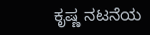ಕೃಷ್ಣ ನಟನೆಯ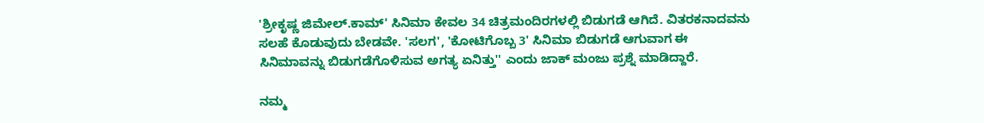'ಶ್ರೀಕೃಷ್ಣ ಜಿಮೇಲ್.ಕಾಮ್' ಸಿನಿಮಾ ಕೇವಲ 34 ಚಿತ್ರಮಂದಿರಗಳಲ್ಲಿ ಬಿಡುಗಡೆ ಆಗಿದೆ. ವಿತರಕನಾದವನು ಸಲಹೆ ಕೊಡುವುದು ಬೇಡವೇ. 'ಸಲಗ', 'ಕೋಟಿಗೊಬ್ಬ 3' ಸಿನಿಮಾ ಬಿಡುಗಡೆ ಆಗುವಾಗ ಈ ಸಿನಿಮಾವನ್ನು ಬಿಡುಗಡೆಗೊಳಿಸುವ ಅಗತ್ಯ ಏನಿತ್ತು'' ಎಂದು ಜಾಕ್ ಮಂಜು ಪ್ರಶ್ನೆ ಮಾಡಿದ್ದಾರೆ.

ನಮ್ಮ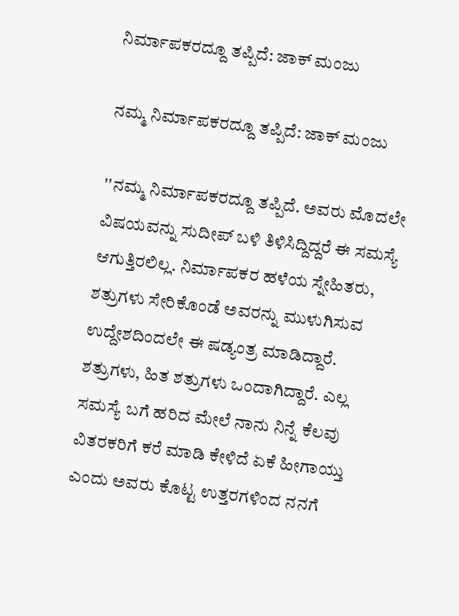ನಿರ್ಮಾಪಕರದ್ದೂ ತಪ್ಪಿದೆ: ಜಾಕ್ ಮಂಜು

ನಮ್ಮ ನಿರ್ಮಾಪಕರದ್ದೂ ತಪ್ಪಿದೆ: ಜಾಕ್ ಮಂಜು

''ನಮ್ಮ ನಿರ್ಮಾಪಕರದ್ದೂ ತಪ್ಪಿದೆ. ಅವರು ಮೊದಲೇ ವಿಷಯವನ್ನು ಸುದೀಪ್ ಬಳಿ ತಿಳಿಸಿದ್ದಿದ್ದರೆ ಈ ಸಮಸ್ಯೆ ಆಗುತ್ತಿರಲಿಲ್ಲ. ನಿರ್ಮಾಪಕರ ಹಳೆಯ ಸ್ನೇಹಿತರು, ಶತ್ರುಗಳು ಸೇರಿಕೊಂಡೆ ಅವರನ್ನು ಮುಳುಗಿಸುವ ಉದ್ದೇಶದಿಂದಲೇ ಈ ಷಡ್ಯಂತ್ರ ಮಾಡಿದ್ದಾರೆ. ಶತ್ರುಗಳು, ಹಿತ ಶತ್ರುಗಳು ಒಂದಾಗಿದ್ದಾರೆ. ಎಲ್ಲ ಸಮಸ್ಯೆ ಬಗೆ ಹರಿದ ಮೇಲೆ ನಾನು ನಿನ್ನೆ ಕೆಲವು ವಿತರಕರಿಗೆ ಕರೆ ಮಾಡಿ ಕೇಳಿದೆ ಏಕೆ ಹೀಗಾಯ್ತು ಎಂದು ಅವರು ಕೊಟ್ಟ ಉತ್ತರಗಳಿಂದ ನನಗೆ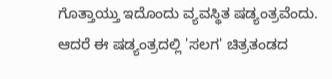ಗೊತ್ತಾಯ್ತು ಇದೊಂದು ವ್ಯವಸ್ಥಿತ ಷಡ್ಯಂತ್ರವೆಂದು. ಆದರೆ ಈ ಷಡ್ಯಂತ್ರದಲ್ಲಿ 'ಸಲಗ' ಚಿತ್ರತಂಡದ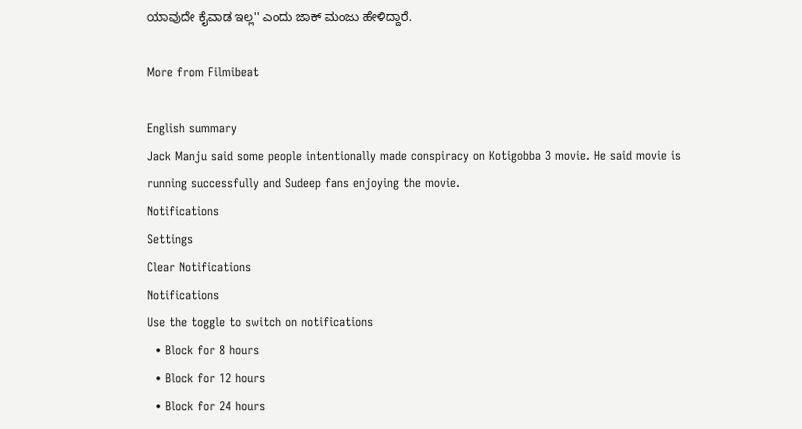ಯಾವುದೇ ಕೈವಾಡ ಇಲ್ಲ'' ಎಂದು ಜಾಕ್ ಮಂಜು ಹೇಳಿದ್ದಾರೆ.

More from Filmibeat

English summary
Jack Manju said some people intentionally made conspiracy on Kotigobba 3 movie. He said movie is running successfully and Sudeep fans enjoying the movie.
Notifications
Settings
Clear Notifications
Notifications
Use the toggle to switch on notifications
  • Block for 8 hours
  • Block for 12 hours
  • Block for 24 hours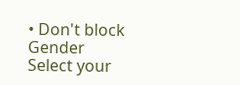• Don't block
Gender
Select your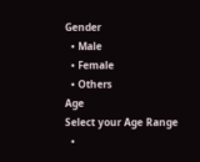Gender
  • Male
  • Female
  • Others
Age
Select your Age Range
  •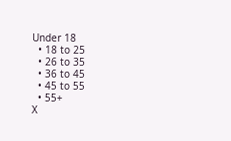Under 18
  • 18 to 25
  • 26 to 35
  • 36 to 45
  • 45 to 55
  • 55+
X